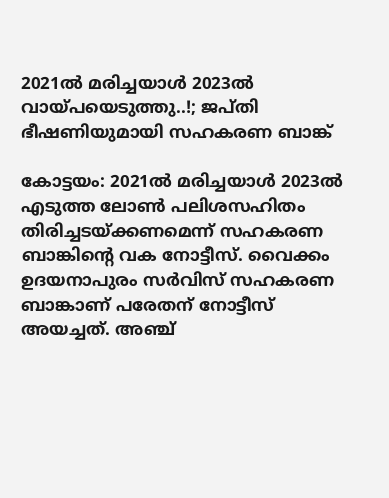2021ൽ മരിച്ചയാൾ 2023ൽ വായ്പയെടുത്തു..!; ജപ്തി ഭീഷണിയുമായി സഹകരണ ബാങ്ക്

കോട്ടയം: 2021ൽ മരിച്ചയാൾ 2023ൽ എടുത്ത ലോൺ പലിശസഹിതം തിരിച്ചടയ്ക്കണമെന്ന് സഹകരണ ബാങ്കിന്‍റെ വക നോട്ടീസ്. വൈക്കം ഉദയനാപുരം സർവിസ് സഹകരണ ബാങ്കാണ് പരേതന് നോട്ടീസ് അയച്ചത്. അഞ്ച്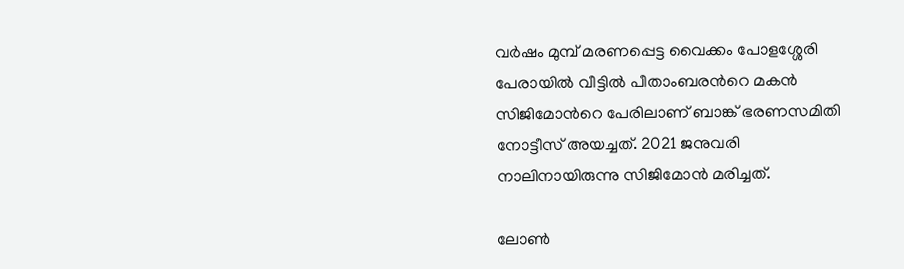വർഷം മുമ്പ് മരണപ്പെട്ട വൈക്കം പോളശ്ശേരി പേരായിൽ വീട്ടിൽ പീതാംബരന്‍റെ മകൻ സിജിമോന്‍റെ പേരിലാണ് ബാങ്ക് ഭരണസമിതി നോട്ടീസ് അയച്ചത്. 2021 ജനുവരി നാലിനായിരുന്നു സിജിമോൻ മരിച്ചത്.

ലോൺ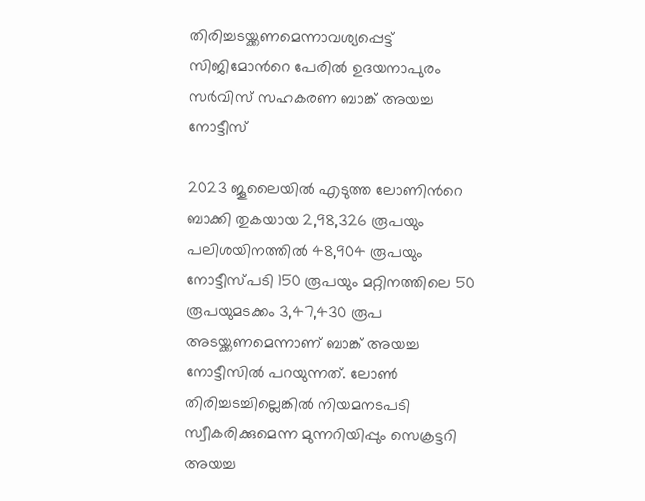തിരിച്ചടയ്ക്കണമെന്നാവശ്യപ്പെട്ട് സിജിമോന്‍റെ പേരിൽ ഉദയനാപുരം സർവിസ് സഹകരണ ബാങ്ക് അയച്ച നോട്ടീസ്

2023 ജൂലൈയിൽ എടുത്ത ലോണിന്‍റെ ബാക്കി തുകയായ 2,98,326 രൂപയും പലിശയിനത്തിൽ 48,904 രൂപയും നോട്ടീസ്പടി 150 രൂപയും മറ്റിനത്തിലെ 50 രൂപയുമടക്കം 3,47,430 രൂപ അടയ്ക്കണമെന്നാണ് ബാങ്ക് അയച്ച നോട്ടീസിൽ പറയുന്നത്. ലോൺ തിരിച്ചടച്ചില്ലെങ്കിൽ നിയമനടപടി സ്വീകരിക്കുമെന്ന മുന്നറിയിപ്പും സെക്രട്ടറി അയച്ച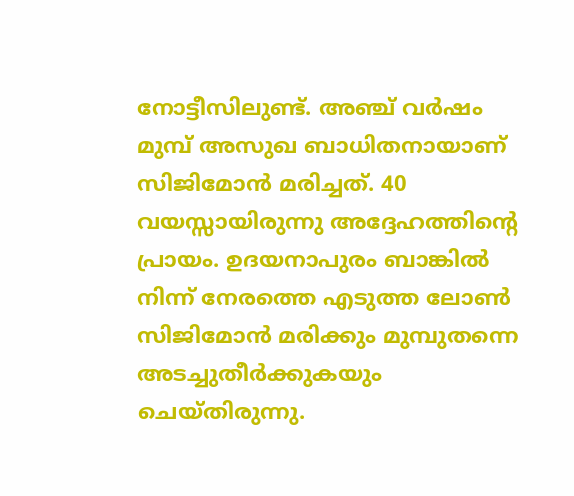നോട്ടീസിലുണ്ട്. അഞ്ച് വർഷം മുമ്പ് അസുഖ ബാധിതനായാണ് സിജിമോൻ മരിച്ചത്. 40 വയസ്സായിരുന്നു അദ്ദേഹത്തിന്‍റെ പ്രായം. ഉദയനാപുരം ബാങ്കിൽ നിന്ന് നേരത്തെ എടുത്ത ലോൺ സിജിമോൻ മരിക്കും മുമ്പുതന്നെ അടച്ചുതീർക്കുകയും ചെയ്തിരുന്നു.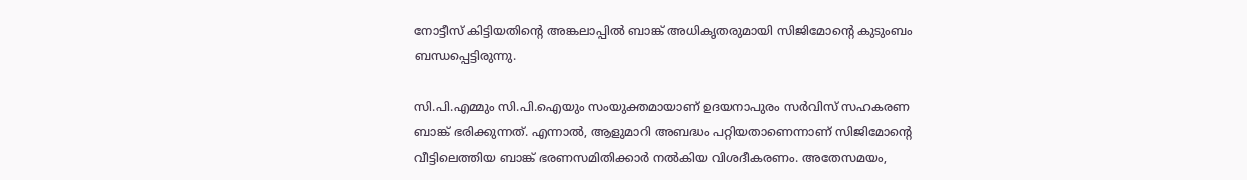നോട്ടീസ് കിട്ടിയതിന്‍റെ അങ്കലാപ്പിൽ ബാങ്ക് അധികൃതരുമായി സിജിമോന്‍റെ കുടുംബം ബന്ധപ്പെട്ടിരുന്നു.

സി.പി.എമ്മും സി.പി.ഐയും സംയുക്തമായാണ് ഉദയനാപുരം സർവിസ് സഹകരണ ബാങ്ക് ഭരിക്കുന്നത്. എന്നാൽ, ആളുമാറി അബദ്ധം പറ്റിയതാണെന്നാണ് സിജിമോന്‍റെ വീട്ടിലെത്തിയ ബാങ്ക് ഭരണസമിതിക്കാർ നൽകിയ വിശദീകരണം. അതേസമയം,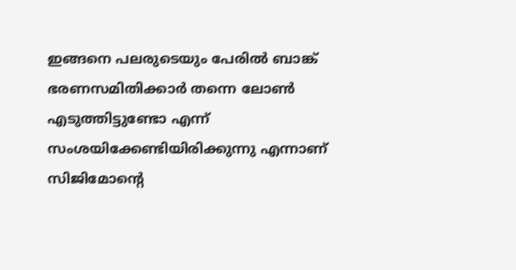ഇങ്ങനെ പലരുടെയും പേരിൽ ബാങ്ക് ഭരണസമിതിക്കാർ തന്നെ ലോൺ എടുത്തിട്ടുണ്ടോ എന്ന് സംശയിക്കേണ്ടിയിരിക്കുന്നു എന്നാണ് സിജിമോന്‍റെ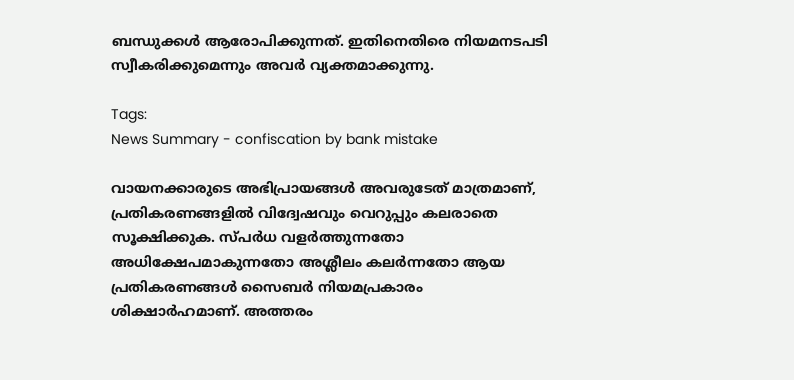ബന്ധുക്കൾ ആരോപിക്കുന്നത്. ഇതിനെതിരെ നിയമനടപടി സ്വീകരിക്കുമെന്നും അവർ വ്യക്തമാക്കുന്നു.

Tags:
News Summary - confiscation by bank mistake

വായനക്കാരുടെ അഭിപ്രായങ്ങള്‍ അവരുടേത് മാത്രമാണ്, പ്രതികരണങ്ങളിൽ വിദ്വേഷവും വെറുപ്പും കലരാതെ സൂക്ഷിക്കുക. സ്പർധ വളർത്തുന്നതോ അധിക്ഷേപമാകുന്നതോ അശ്ലീലം കലർന്നതോ ആയ പ്രതികരണങ്ങൾ സൈബർ നിയമപ്രകാരം ശിക്ഷാർഹമാണ്. അത്തരം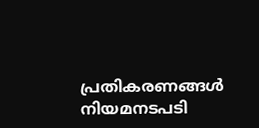പ്രതികരണങ്ങൾ നിയമനടപടി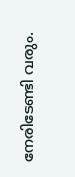നേരിടേണ്ടി വരും.